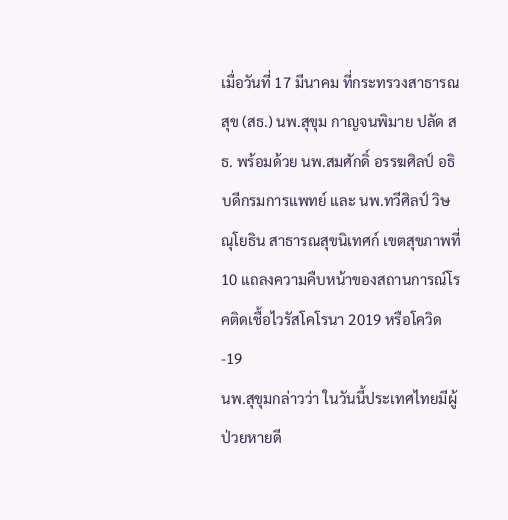เมื่อวันที่ 17 มีนาคม ที่กระทรวงสาธารณสุข (สธ.) นพ.สุขุม กาญจนพิมาย ปลัด สธ. พร้อมด้วย นพ.สมศักดิ์ อรรฆศิลป์ อธิบดีกรมการแพทย์ และ นพ.ทวีศิลป์ วิษณุโยธิน สาธารณสุขนิเทศก์ เขตสุขภาพที่ 10 แถลงความคืบหน้าของสถานการณ์โรคติดเชื้อไวรัสโคโรนา 2019 หรือโควิด-19
นพ.สุขุมกล่าวว่า ในวันนี้ประเทศไทยมีผู้ป่วยหายดี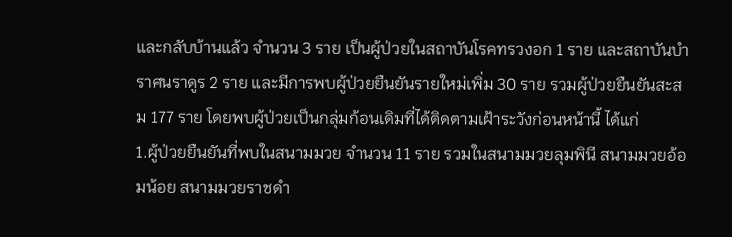และกลับบ้านแล้ว จำนวน 3 ราย เป็นผู้ป่วยในสถาบันโรคทรวงอก 1 ราย และสถาบันบำราศนราดูร 2 ราย และมีการพบผู้ป่วยยืนยันรายใหม่เพิ่ม 30 ราย รวมผู้ป่วยยืนยันสะสม 177 ราย โดยพบผู้ป่วยเป็นกลุ่มก้อนเดิมที่ได้ติดตามเฝ้าระวังก่อนหน้านี้ ได้แก่
1.ผู้ป่วยยืนยันที่พบในสนามมวย จำนวน 11 ราย รวมในสนามมวยลุมพินี สนามมวยอ้อมน้อย สนามมวยราชดำ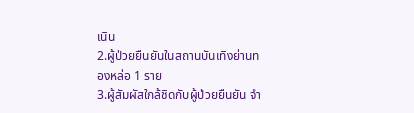เนิน
2.ผู้ป่วยยืนยันในสถานบันเทิงย่านทองหล่อ 1 ราย
3.ผู้สัมผัสใกล้ชิดกับผู้ป่วยยืนยัน จำ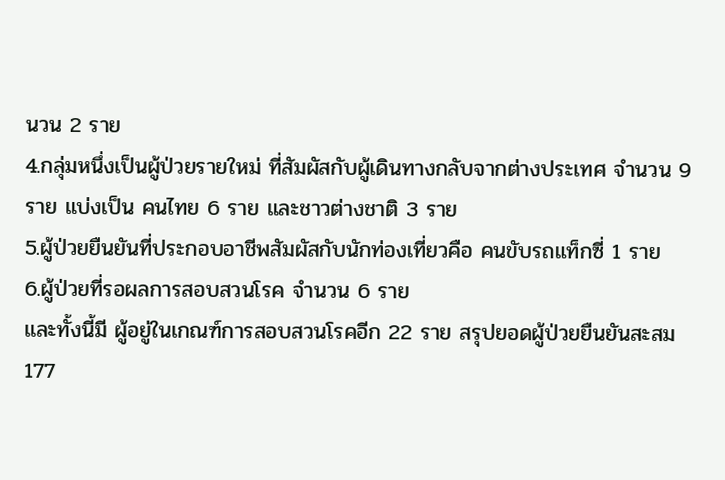นวน 2 ราย
4.กลุ่มหนึ่งเป็นผู้ป่วยรายใหม่ ที่สัมผัสกับผู้เดินทางกลับจากต่างประเทศ จำนวน 9 ราย แบ่งเป็น คนไทย 6 ราย และชาวต่างชาติ 3 ราย
5.ผู้ป่วยยืนยันที่ประกอบอาชีพสัมผัสกับนักท่องเที่ยวคือ คนขับรถแท็กซี่ 1 ราย
6.ผู้ป่วยที่รอผลการสอบสวนโรค จำนวน 6 ราย
และทั้งนี้มี ผู้อยู่ในเกณฑ์การสอบสวนโรคอีก 22 ราย สรุปยอดผู้ป่วยยืนยันสะสม 177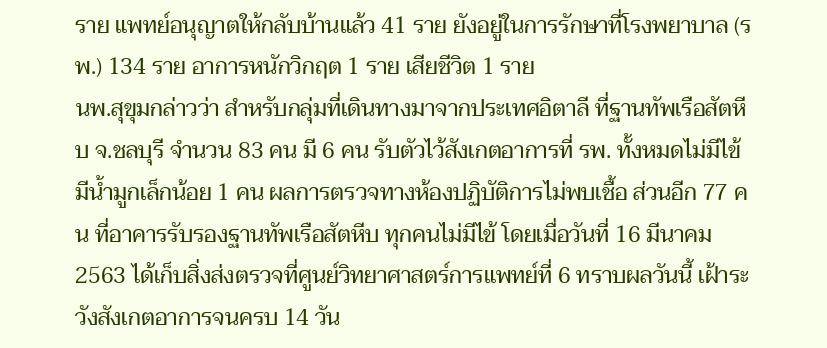ราย แพทย์อนุญาตให้กลับบ้านแล้ว 41 ราย ยังอยู่ในการรักษาที่โรงพยาบาล (รพ.) 134 ราย อาการหนักวิกฤต 1 ราย เสียชีวิต 1 ราย
นพ.สุขุมกล่าวว่า สำหรับกลุ่มที่เดินทางมาจากประเทศอิตาลี ที่ฐานทัพเรือสัตหีบ จ.ชลบุรี จำนวน 83 คน มี 6 คน รับตัวไว้สังเกตอาการที่ รพ. ทั้งหมดไม่มีไข้ มีน้ำมูกเล็กน้อย 1 คน ผลการตรวจทางห้องปฏิบัติการไม่พบเชื้อ ส่วนอีก 77 คน ที่อาคารรับรองฐานทัพเรือสัตหีบ ทุกคนไม่มีไข้ โดยเมื่อวันที่ 16 มีนาคม 2563 ได้เก็บสิ่งส่งตรวจที่ศูนย์วิทยาศาสตร์การแพทย์ที่ 6 ทราบผลวันนี้ เฝ้าระวังสังเกตอาการจนครบ 14 วัน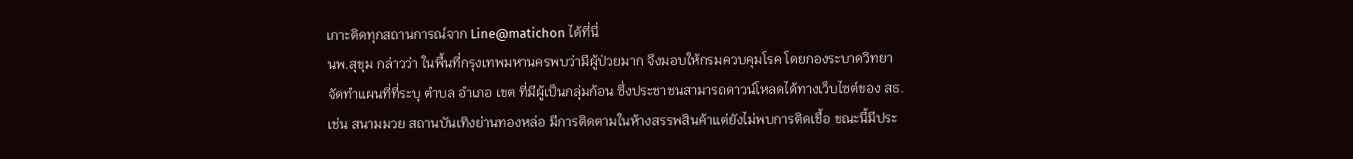เกาะติดทุกสถานการณ์จาก Line@matichon ได้ที่นี่
นพ.สุขุม กล่าวว่า ในพื้นที่กรุงเทพมหานครพบว่ามีผู้ป่วยมาก จึงมอบให้กรมควบคุมโรค โดยกองระบาดวิทยาจัดทำแผนที่ที่ระบุ ตำบล อำเภอ เขต ที่มีผู้เป็นกลุ่มก้อน ซึ่งประชาชนสามารถดาวน์โหลดได้ทางเว็บไซต์ของ สธ. เช่น สนามมวย สถานบันเทิงย่านทองหล่อ มีการติดตามในห้างสรรพสินค้าแต่ยังไม่พบการติดเชื้อ ขณะนี้มีประ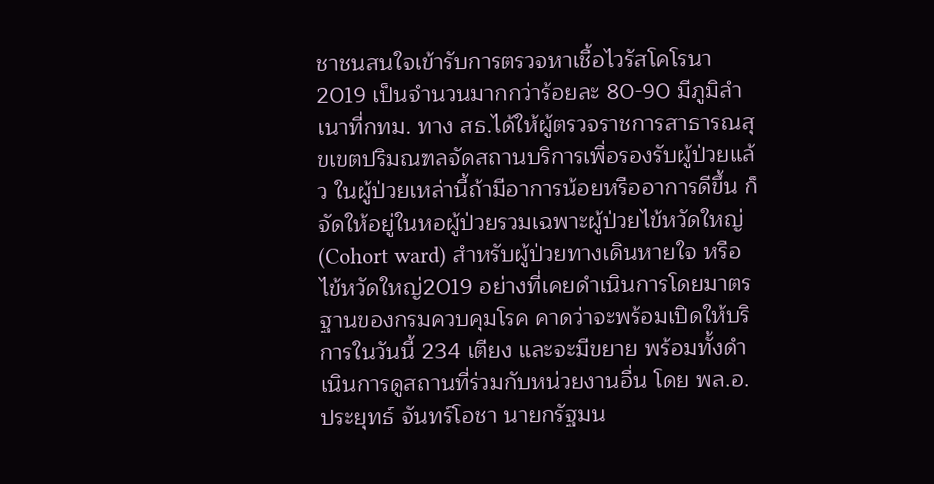ชาชนสนใจเข้ารับการตรวจหาเชื้อไวรัสโคโรนา 2019 เป็นจำนวนมากกว่าร้อยละ 80-90 มีภูมิลำเนาที่กทม. ทาง สธ.ได้ให้ผู้ตรวจราชการสาธารณสุขเขตปริมณฑลจัดสถานบริการเพื่อรองรับผู้ป่วยแล้ว ในผู้ป่วยเหล่านี้ถ้ามีอาการน้อยหรืออาการดีขึ้น ก็จัดให้อยู่ในหอผู้ป่วยรวมเฉพาะผู้ป่วยไข้หวัดใหญ่(Cohort ward) สำหรับผู้ป่วยทางเดินหายใจ หรือไข้หวัดใหญ่2019 อย่างที่เคยดำเนินการโดยมาตรฐานของกรมควบคุมโรค คาดว่าจะพร้อมเปิดให้บริการในวันนี้ 234 เตียง และจะมีขยาย พร้อมทั้งดำเนินการดูสถานที่ร่วมกับหน่วยงานอื่น โดย พล.อ.ประยุทธ์ จันทร์โอชา นายกรัฐมน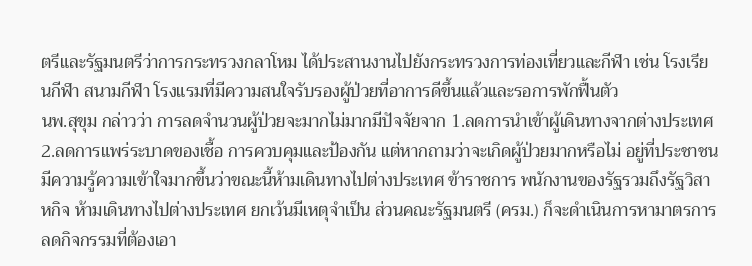ตรีและรัฐมนตรีว่าการกระทรวงกลาโหม ได้ประสานงานไปยังกระทรวงการท่องเที่ยวและกีฬา เช่น โรงเรียนกีฬา สนามกีฬา โรงแรมที่มีความสนใจรับรองผู้ป่วยที่อาการดีขึ้นแล้วและรอการพักฟื้นตัว
นพ.สุขุม กล่าวว่า การลดจำนวนผู้ป่วยจะมากไม่มากมีปัจจัยจาก 1.ลดการนำเข้าผู้เดินทางจากต่างประเทศ 2.ลดการแพร่ระบาดของเชื้อ การควบคุมและป้องกัน แต่หากถามว่าจะเกิดผู้ป่วยมากหรือไม่ อยู่ที่ประชาชนมีความรู้ความเข้าใจมากขึ้นว่าขณะนี้ห้ามเดินทางไปต่างประเทศ ข้าราชการ พนักงานของรัฐรวมถึงรัฐวิสาหกิจ ห้ามเดินทางไปต่างประเทศ ยกเว้นมีเหตุจำเป็น ส่วนคณะรัฐมนตรี (ครม.) ก็จะดำเนินการหามาตรการลดกิจกรรมที่ต้องเอา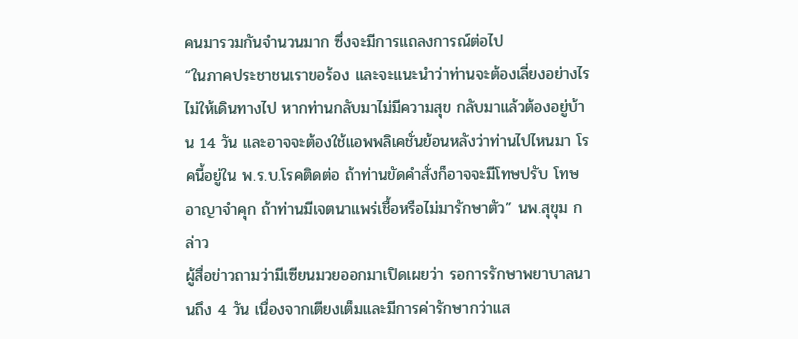คนมารวมกันจำนวนมาก ซึ่งจะมีการแถลงการณ์ต่อไป
“ในภาคประชาชนเราขอร้อง และจะแนะนำว่าท่านจะต้องเลี่ยงอย่างไรไม่ให้เดินทางไป หากท่านกลับมาไม่มีความสุข กลับมาแล้วต้องอยู่บ้าน 14 วัน และอาจจะต้องใช้แอพพลิเคชั่นย้อนหลังว่าท่านไปไหนมา โรคนี้อยู่ใน พ.ร.บ.โรคติดต่อ ถ้าท่านขัดคำสั่งก็อาจจะมีโทษปรับ โทษอาญาจำคุก ถ้าท่านมีเจตนาแพร่เชื้อหรือไม่มารักษาตัว” นพ.สุขุม กล่าว
ผู้สื่อข่าวถามว่ามีเซียนมวยออกมาเปิดเผยว่า รอการรักษาพยาบาลนานถึง 4 วัน เนื่องจากเตียงเต็มและมีการค่ารักษากว่าแส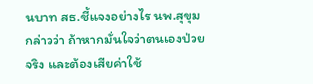นบาท สธ.ชี้แจงอย่างไร นพ.สุขุม กล่าวว่า ถ้าหากมั่นใจว่าตนเองป่วยจริง และต้องเสียค่าใช้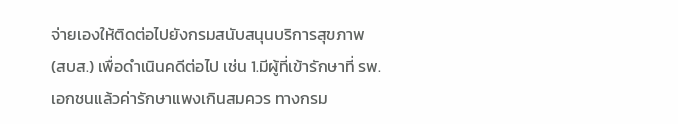จ่ายเองให้ติดต่อไปยังกรมสนับสนุนบริการสุขภาพ (สบส.) เพื่อดำเนินคดีต่อไป เช่น 1.มีผู้ที่เข้ารักษาที่ รพ.เอกชนแล้วค่ารักษาแพงเกินสมควร ทางกรม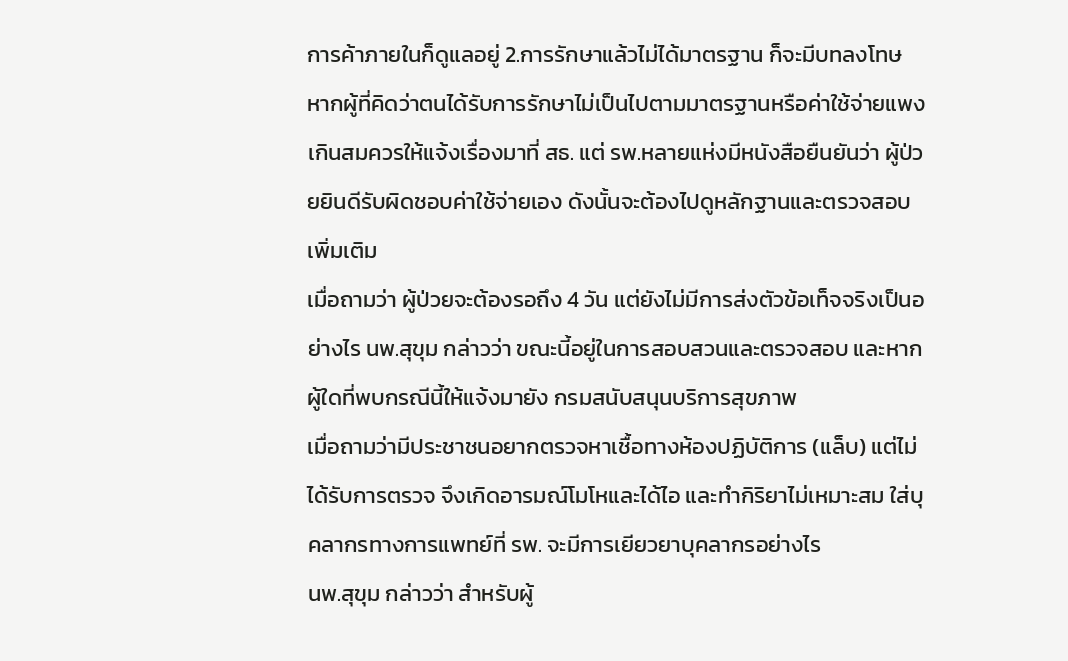การค้าภายในก็ดูแลอยู่ 2.การรักษาแล้วไม่ได้มาตรฐาน ก็จะมีบทลงโทษ หากผู้ที่คิดว่าตนได้รับการรักษาไม่เป็นไปตามมาตรฐานหรือค่าใช้จ่ายแพงเกินสมควรให้แจ้งเรื่องมาที่ สธ. แต่ รพ.หลายแห่งมีหนังสือยืนยันว่า ผู้ป่วยยินดีรับผิดชอบค่าใช้จ่ายเอง ดังนั้นจะต้องไปดูหลักฐานและตรวจสอบเพิ่มเติม
เมื่อถามว่า ผู้ป่วยจะต้องรอถึง 4 วัน แต่ยังไม่มีการส่งตัวข้อเท็จจริงเป็นอย่างไร นพ.สุขุม กล่าวว่า ขณะนี้อยู่ในการสอบสวนและตรวจสอบ และหากผู้ใดที่พบกรณีนี้ให้แจ้งมายัง กรมสนับสนุนบริการสุขภาพ
เมื่อถามว่ามีประชาชนอยากตรวจหาเชื้อทางห้องปฏิบัติการ (แล็บ) แต่ไม่ได้รับการตรวจ จึงเกิดอารมณ์โมโหและได้ไอ และทำกิริยาไม่เหมาะสม ใส่บุคลากรทางการแพทย์ที่ รพ. จะมีการเยียวยาบุคลากรอย่างไร
นพ.สุขุม กล่าวว่า สำหรับผู้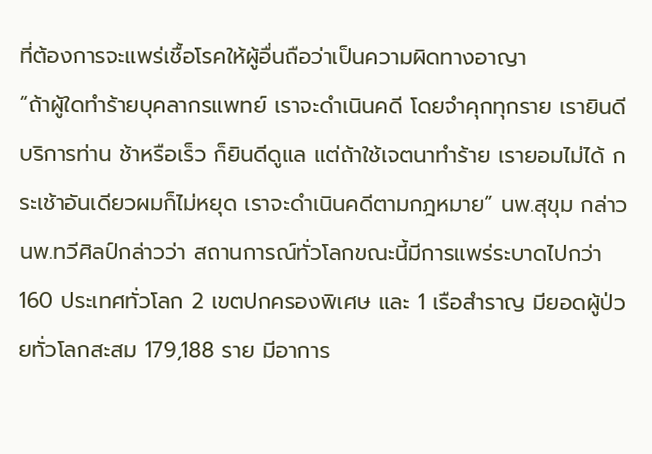ที่ต้องการจะแพร่เชื้อโรคให้ผู้อื่นถือว่าเป็นความผิดทางอาญา
“ถ้าผู้ใดทำร้ายบุคลากรแพทย์ เราจะดำเนินคดี โดยจำคุกทุกราย เรายินดีบริการท่าน ช้าหรือเร็ว ก็ยินดีดูแล แต่ถ้าใช้เจตนาทำร้าย เรายอมไม่ได้ กระเช้าอันเดียวผมก็ไม่หยุด เราจะดำเนินคดีตามกฎหมาย” นพ.สุขุม กล่าว
นพ.ทวีศิลป์กล่าวว่า สถานการณ์ทั่วโลกขณะนี้มีการแพร่ระบาดไปกว่า 160 ประเทศทั่วโลก 2 เขตปกครองพิเศษ และ 1 เรือสำราญ มียอดผู้ป่วยทั่วโลกสะสม 179,188 ราย มีอาการ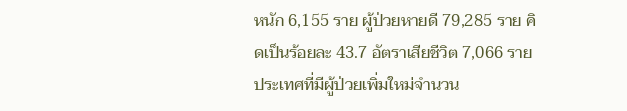หนัก 6,155 ราย ผู้ป่วยหายดี 79,285 ราย คิดเป็นร้อยละ 43.7 อัตราเสียชีวิต 7,066 ราย ประเทศที่มีผู้ป่วยเพิ่มใหม่จำนวน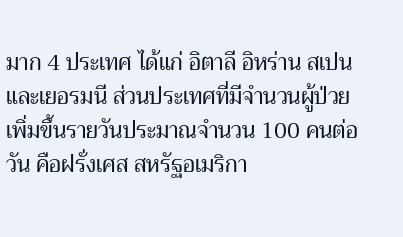มาก 4 ประเทศ ได้แก่ อิตาลี อิหร่าน สเปน และเยอรมนี ส่วนประเทศที่มีจำนวนผู้ป่วยเพิ่มขึ้นรายวันประมาณจำนวน 100 คนต่อวัน คือฝรั่งเศส สหรัฐอเมริกา